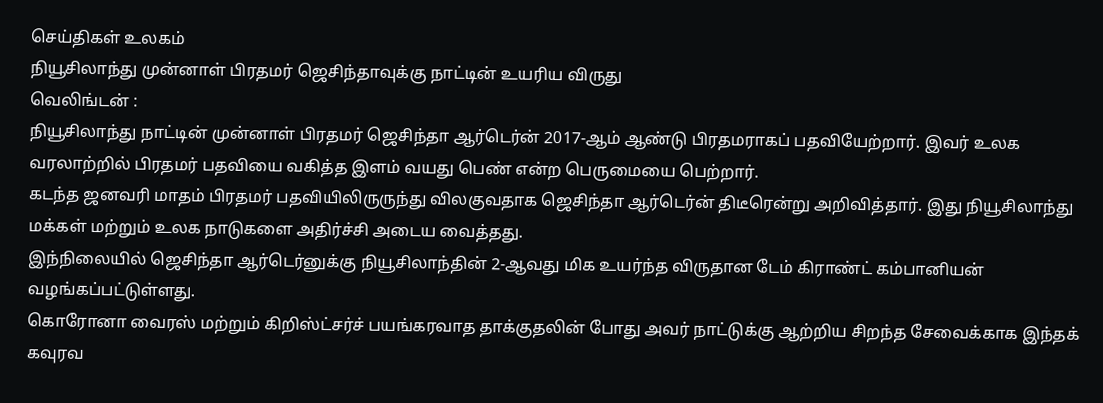செய்திகள் உலகம்
நியூசிலாந்து முன்னாள் பிரதமர் ஜெசிந்தாவுக்கு நாட்டின் உயரிய விருது
வெலிங்டன் :
நியூசிலாந்து நாட்டின் முன்னாள் பிரதமர் ஜெசிந்தா ஆர்டெர்ன் 2017-ஆம் ஆண்டு பிரதமராகப் பதவியேற்றார். இவர் உலக வரலாற்றில் பிரதமர் பதவியை வகித்த இளம் வயது பெண் என்ற பெருமையை பெற்றார்.
கடந்த ஜனவரி மாதம் பிரதமர் பதவியிலிருருந்து விலகுவதாக ஜெசிந்தா ஆர்டெர்ன் திடீரென்று அறிவித்தார். இது நியூசிலாந்து மக்கள் மற்றும் உலக நாடுகளை அதிர்ச்சி அடைய வைத்தது.
இந்நிலையில் ஜெசிந்தா ஆர்டெர்னுக்கு நியூசிலாந்தின் 2-ஆவது மிக உயர்ந்த விருதான டேம் கிராண்ட் கம்பானியன் வழங்கப்பட்டுள்ளது.
கொரோனா வைரஸ் மற்றும் கிறிஸ்ட்சர்ச் பயங்கரவாத தாக்குதலின் போது அவர் நாட்டுக்கு ஆற்றிய சிறந்த சேவைக்காக இந்தக் கவுரவ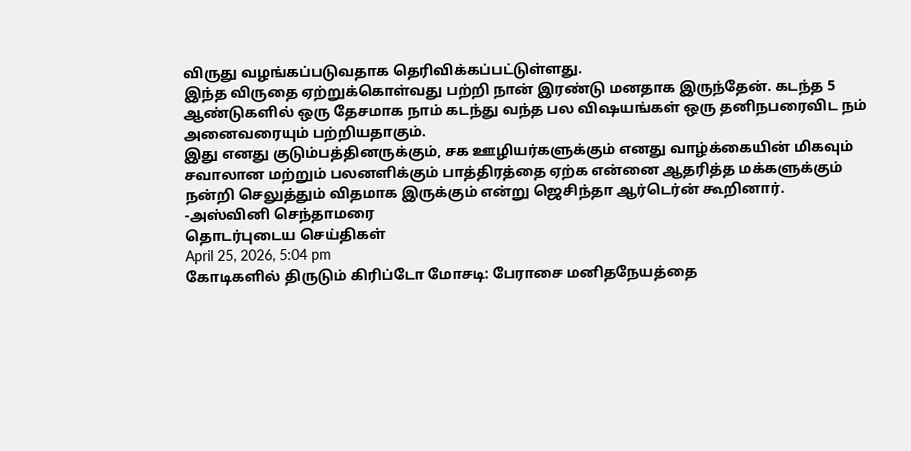விருது வழங்கப்படுவதாக தெரிவிக்கப்பட்டுள்ளது.
இந்த விருதை ஏற்றுக்கொள்வது பற்றி நான் இரண்டு மனதாக இருந்தேன். கடந்த 5 ஆண்டுகளில் ஒரு தேசமாக நாம் கடந்து வந்த பல விஷயங்கள் ஒரு தனிநபரைவிட நம் அனைவரையும் பற்றியதாகும்.
இது எனது குடும்பத்தினருக்கும், சக ஊழியர்களுக்கும் எனது வாழ்க்கையின் மிகவும் சவாலான மற்றும் பலனளிக்கும் பாத்திரத்தை ஏற்க என்னை ஆதரித்த மக்களுக்கும் நன்றி செலுத்தும் விதமாக இருக்கும் என்று ஜெசிந்தா ஆர்டெர்ன் கூறினார்.
-அஸ்வினி செந்தாமரை
தொடர்புடைய செய்திகள்
April 25, 2026, 5:04 pm
கோடிகளில் திருடும் கிரிப்டோ மோசடி: பேராசை மனிதநேயத்தை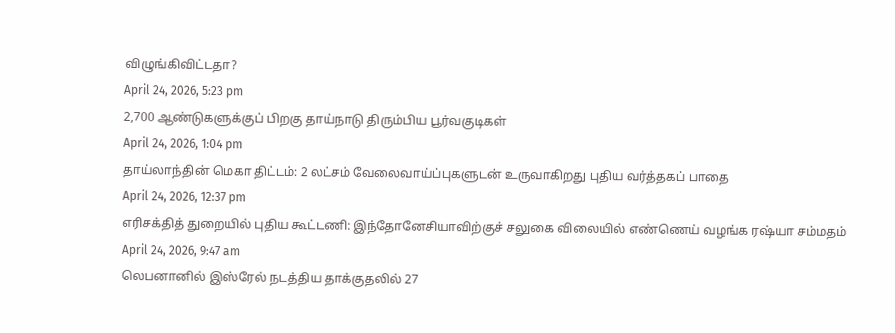விழுங்கிவிட்டதா?
April 24, 2026, 5:23 pm
2,700 ஆண்டுகளுக்குப் பிறகு தாய்நாடு திரும்பிய பூர்வகுடிகள்
April 24, 2026, 1:04 pm
தாய்லாந்தின் மெகா திட்டம்: 2 லட்சம் வேலைவாய்ப்புகளுடன் உருவாகிறது புதிய வர்த்தகப் பாதை
April 24, 2026, 12:37 pm
எரிசக்தித் துறையில் புதிய கூட்டணி: இந்தோனேசியாவிற்குச் சலுகை விலையில் எண்ணெய் வழங்க ரஷ்யா சம்மதம்
April 24, 2026, 9:47 am
லெபனானில் இஸ்ரேல் நடத்திய தாக்குதலில் 27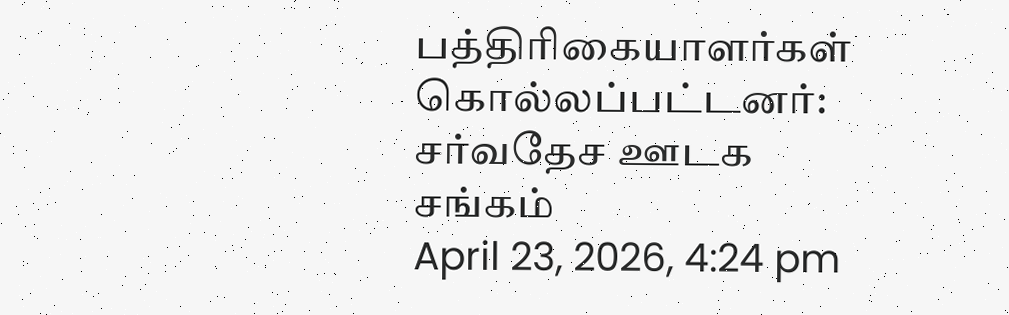பத்திரிகையாளர்கள் கொல்லப்பட்டனர்: சர்வதேச ஊடக சங்கம்
April 23, 2026, 4:24 pm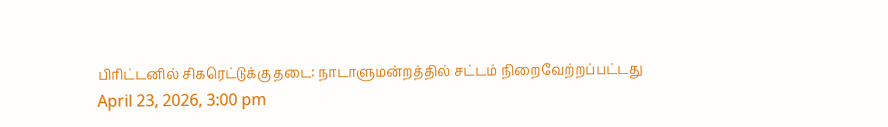பிரிட்டனில் சிகரெட்டுக்கு தடை: நாடாளுமன்றத்தில் சட்டம் நிறைவேற்றப்பட்டது
April 23, 2026, 3:00 pm